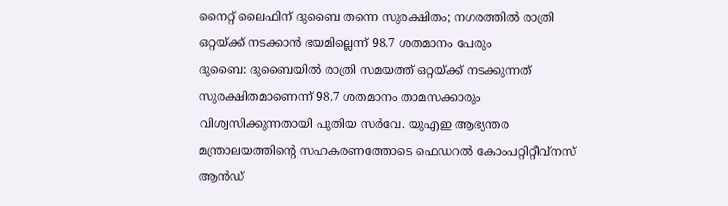നൈറ്റ് ലൈഫിന് ദുബൈ തന്നെ സുരക്ഷിതം; നഗരത്തിൽ രാത്രി ഒറ്റയ്ക്ക് നടക്കാൻ ഭയമില്ലെന്ന് 98.7 ശതമാനം പേരും
ദുബൈ: ദുബൈയിൽ രാത്രി സമയത്ത് ഒറ്റയ്ക്ക് നടക്കുന്നത് സുരക്ഷിതമാണെന്ന് 98.7 ശതമാനം താമസക്കാരും വിശ്വസിക്കുന്നതായി പുതിയ സർവേ. യുഎഇ ആഭ്യന്തര മന്ത്രാലയത്തിന്റെ സഹകരണത്തോടെ ഫെഡറൽ കോംപറ്റിറ്റീവ്നസ് ആൻഡ്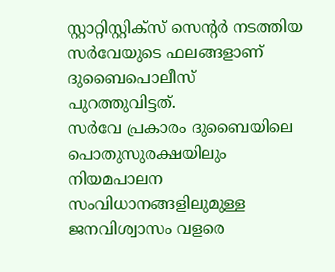സ്റ്റാറ്റിസ്റ്റിക്സ് സെന്റർ നടത്തിയ സർവേയുടെ ഫലങ്ങളാണ് ദുബൈപൊലീസ് പുറത്തുവിട്ടത്.
സർവേ പ്രകാരം ദുബൈയിലെ പൊതുസുരക്ഷയിലും നിയമപാലന സംവിധാനങ്ങളിലുമുള്ള ജനവിശ്വാസം വളരെ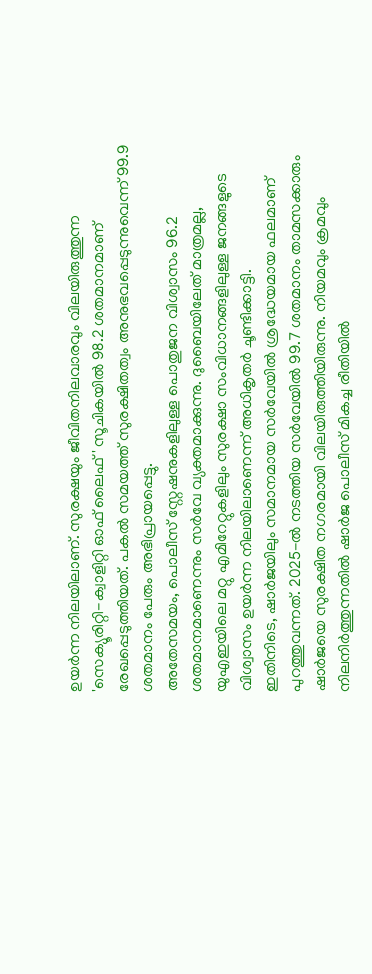ഉയർന്ന നിലയിലാണ്. സുരക്ഷയും ജീവിതനിലവാരവും വിലയിരുത്തുന്ന 'സെക്യൂരിറ്റി-ക്വാളിറ്റി ഓഫ് ലൈഫ്' സൂചികയിൽ 98.2 ശതമാനമാണ് രേഖപ്പെടുത്തിയത്. പകൽ സമയത്ത് സുരക്ഷിതത്വം അനുഭവപ്പെടുന്നുവെന്ന് 99.9 ശതമാനം പേരും അഭിപ്രായപ്പെട്ടു.
അതേസമയം, പൊലീസ് സ്റ്റേഷനുകളിലുള്ള പൊതുജന വിശ്വാസം 96.2 ശതമാനമാണെന്നും സർവേ വ്യക്തമാക്കുന്നു. ദുബൈയിലേത് മാത്രമല്ല, യുഎഇയിലെ മറ്റു എമിറേറ്റുകളിലും സുരക്ഷാ സംവിധാനങ്ങളിലുള്ള ജനങ്ങളുടെ വിശ്വാസം ഉയർന്ന നിലയിലാണെന്ന് അധികൃതർ ചൂണ്ടിക്കാട്ടി.
ഇതിനിടെ, ഷാർജയിലും സമാനമായ സർവേയിൽ ശ്രദ്ധേയമായ ഫലമാണ് പുറത്തുവന്നത്. 2025-ൽ നടത്തിയ സർവേയിൽ 99.7 ശതമാനം താമസക്കാരും ഷാർജയെ സുരക്ഷിത നഗരമായി വിലയിരുത്തിയിരുന്നു. നിയമവും ക്രമവും നിലനിർത്തുന്നതിൽ ഷാർജ പൊലീസ് മികച്ച രീതിയിൽ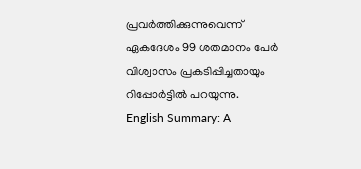പ്രവർത്തിക്കുന്നുവെന്ന് ഏകദേശം 99 ശതമാനം പേർ വിശ്വാസം പ്രകടിപ്പിച്ചതായും റിപ്പോർട്ടിൽ പറയുന്നു.
English Summary: A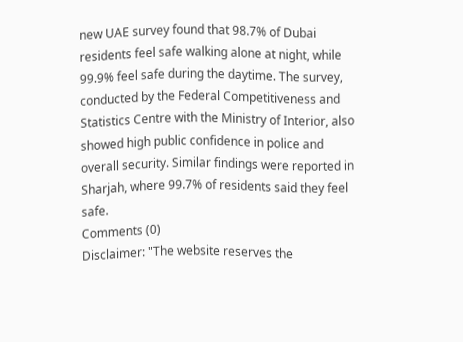new UAE survey found that 98.7% of Dubai residents feel safe walking alone at night, while 99.9% feel safe during the daytime. The survey, conducted by the Federal Competitiveness and Statistics Centre with the Ministry of Interior, also showed high public confidence in police and overall security. Similar findings were reported in Sharjah, where 99.7% of residents said they feel safe.
Comments (0)
Disclaimer: "The website reserves the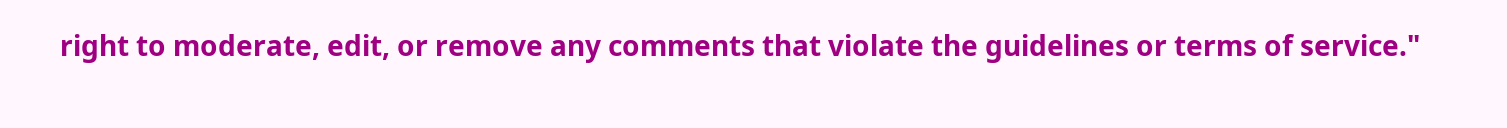right to moderate, edit, or remove any comments that violate the guidelines or terms of service."